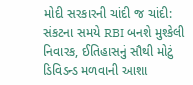મોદી સરકારની ચાંદી જ ચાંદી: સંકટના સમયે RBI બનશે મુશ્કેલી નિવારક, ઈતિહાસનું સૌથી મોટું ડિવિડન્ડ મળવાની આશા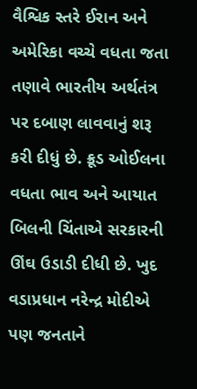વૈશ્વિક સ્તરે ઈરાન અને અમેરિકા વચ્ચે વધતા જતા તણાવે ભારતીય અર્થતંત્ર પર દબાણ લાવવાનું શરૂ કરી દીધું છે. ક્રૂડ ઓઈલના વધતા ભાવ અને આયાત બિલની ચિંતાએ સરકારની ઊંઘ ઉડાડી દીધી છે. ખુદ વડાપ્રધાન નરેન્દ્ર મોદીએ પણ જનતાને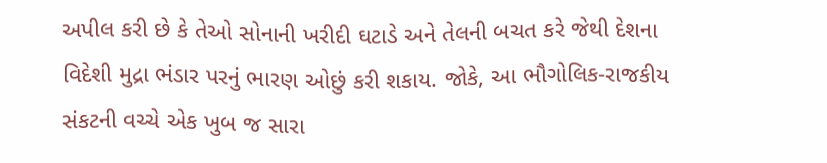અપીલ કરી છે કે તેઓ સોનાની ખરીદી ઘટાડે અને તેલની બચત કરે જેથી દેશના વિદેશી મુદ્રા ભંડાર પરનું ભારણ ઓછું કરી શકાય. જોકે, આ ભૌગોલિક-રાજકીય સંકટની વચ્ચે એક ખુબ જ સારા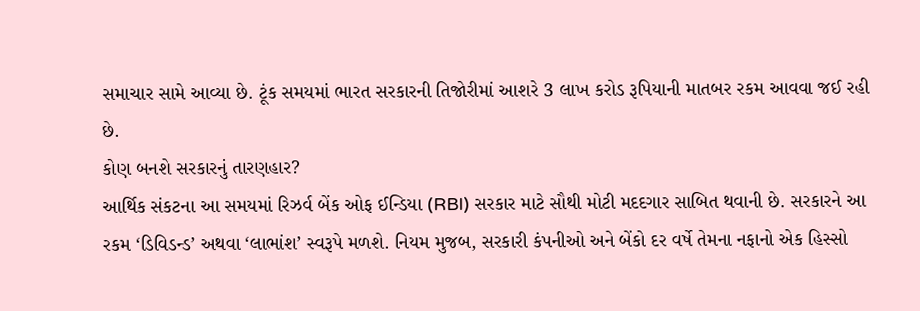સમાચાર સામે આવ્યા છે. ટૂંક સમયમાં ભારત સરકારની તિજોરીમાં આશરે 3 લાખ કરોડ રૂપિયાની માતબર રકમ આવવા જઈ રહી છે.
કોણ બનશે સરકારનું તારણહાર?
આર્થિક સંકટના આ સમયમાં રિઝર્વ બેંક ઓફ ઈન્ડિયા (RBI) સરકાર માટે સૌથી મોટી મદદગાર સાબિત થવાની છે. સરકારને આ રકમ ‘ડિવિડન્ડ’ અથવા ‘લાભાંશ’ સ્વરૂપે મળશે. નિયમ મુજબ, સરકારી કંપનીઓ અને બેંકો દર વર્ષે તેમના નફાનો એક હિસ્સો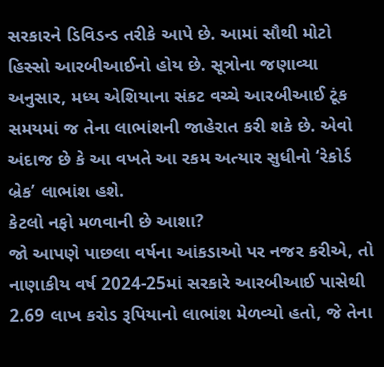સરકારને ડિવિડન્ડ તરીકે આપે છે. આમાં સૌથી મોટો હિસ્સો આરબીઆઈનો હોય છે. સૂત્રોના જણાવ્યા અનુસાર, મધ્ય એશિયાના સંકટ વચ્ચે આરબીઆઈ ટૂંક સમયમાં જ તેના લાભાંશની જાહેરાત કરી શકે છે. એવો અંદાજ છે કે આ વખતે આ રકમ અત્યાર સુધીનો ‘રેકોર્ડ બ્રેક’ લાભાંશ હશે.
કેટલો નફો મળવાની છે આશા?
જો આપણે પાછલા વર્ષના આંકડાઓ પર નજર કરીએ, તો નાણાકીય વર્ષ 2024-25માં સરકારે આરબીઆઈ પાસેથી 2.69 લાખ કરોડ રૂપિયાનો લાભાંશ મેળવ્યો હતો, જે તેના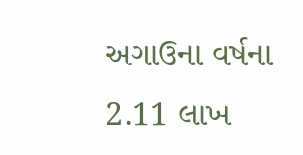અગાઉના વર્ષના 2.11 લાખ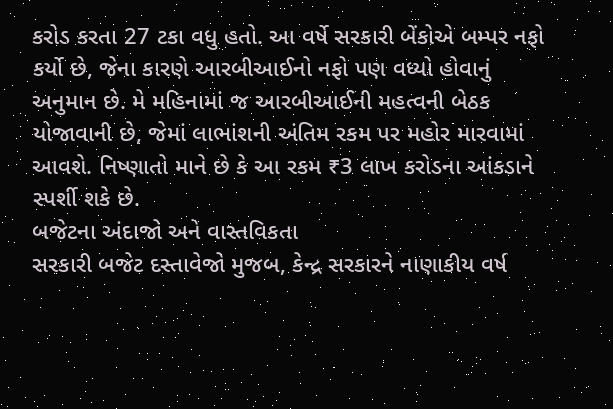કરોડ કરતા 27 ટકા વધુ હતો. આ વર્ષે સરકારી બેંકોએ બમ્પર નફો કર્યો છે, જેના કારણે આરબીઆઈનો નફો પણ વધ્યો હોવાનું અનુમાન છે. મે મહિનામાં જ આરબીઆઈની મહત્વની બેઠક યોજાવાની છે, જેમાં લાભાંશની અંતિમ રકમ પર મહોર મારવામાં આવશે. નિષ્ણાતો માને છે કે આ રકમ ₹3 લાખ કરોડના આંકડાને સ્પર્શી શકે છે.
બજેટના અંદાજો અને વાસ્તવિકતા
સરકારી બજેટ દસ્તાવેજો મુજબ, કેન્દ્ર સરકારને નાણાકીય વર્ષ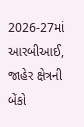2026-27માં આરબીઆઈ, જાહેર ક્ષેત્રની બેંકો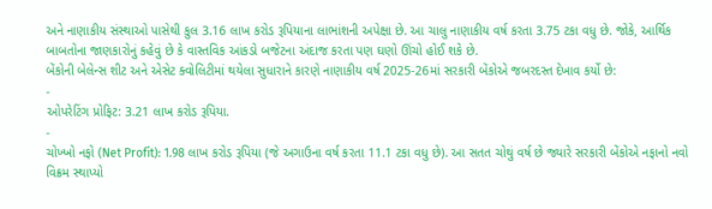અને નાણાકીય સંસ્થાઓ પાસેથી કુલ 3.16 લાખ કરોડ રૂપિયાના લાભાંશની અપેક્ષા છે. આ ચાલુ નાણાકીય વર્ષ કરતા 3.75 ટકા વધુ છે. જોકે, આર્થિક બાબતોના જાણકારોનું કહેવું છે કે વાસ્તવિક આંકડો બજેટના અંદાજ કરતા પણ ઘણો ઊંચો હોઈ શકે છે.
બેંકોની બેલેન્સ શીટ અને એસેટ ક્વોલિટીમાં થયેલા સુધારાને કારણે નાણાકીય વર્ષ 2025-26માં સરકારી બેંકોએ જબરદસ્ત દેખાવ કર્યો છે:
-
ઓપરેટિંગ પ્રોફિટ: 3.21 લાખ કરોડ રૂપિયા.
-
ચોખ્ખો નફો (Net Profit): 1.98 લાખ કરોડ રૂપિયા (જે અગાઉના વર્ષ કરતા 11.1 ટકા વધુ છે). આ સતત ચોથું વર્ષ છે જ્યારે સરકારી બેંકોએ નફાનો નવો વિક્રમ સ્થાપ્યો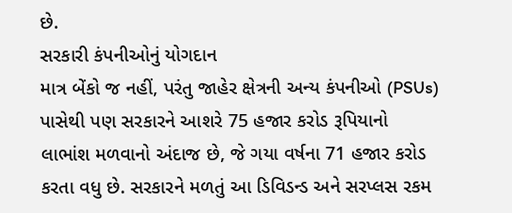છે.
સરકારી કંપનીઓનું યોગદાન
માત્ર બેંકો જ નહીં, પરંતુ જાહેર ક્ષેત્રની અન્ય કંપનીઓ (PSUs) પાસેથી પણ સરકારને આશરે 75 હજાર કરોડ રૂપિયાનો લાભાંશ મળવાનો અંદાજ છે, જે ગયા વર્ષના 71 હજાર કરોડ કરતા વધુ છે. સરકારને મળતું આ ડિવિડન્ડ અને સરપ્લસ રકમ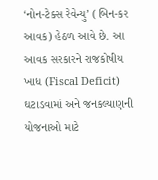‘નોન-ટેક્સ રેવેન્યુ’ (બિન-કર આવક) હેઠળ આવે છે. આ આવક સરકારને રાજકોષીય ખાધ (Fiscal Deficit) ઘટાડવામાં અને જનકલ્યાણની યોજનાઓ માટે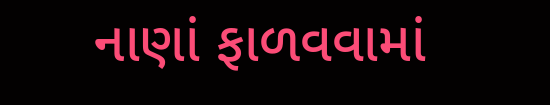નાણાં ફાળવવામાં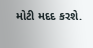મોટી મદદ કરશે.